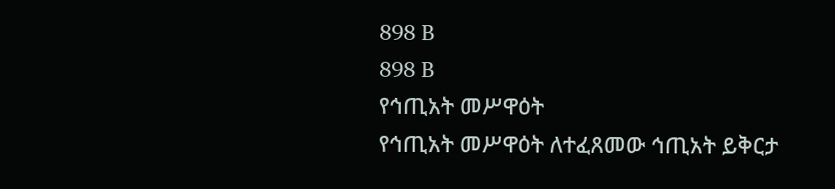898 B
898 B
የኅጢአት መሥዋዕት
የኅጢአት መሥዋዕት ለተፈጸመው ኅጢአት ይቅርታ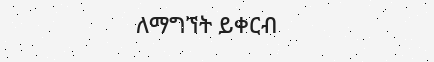ለማግኘት ይቀርብ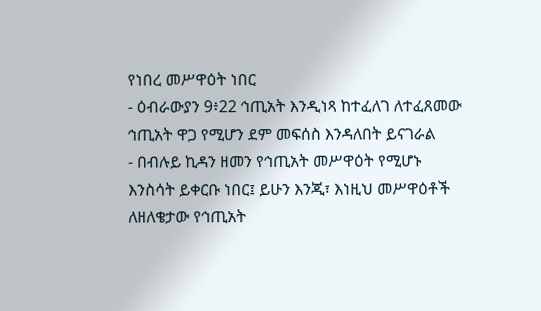የነበረ መሥዋዕት ነበር
- ዕብራውያን 9፥22 ኅጢአት እንዲነጻ ከተፈለገ ለተፈጸመው ኅጢአት ዋጋ የሚሆን ደም መፍሰስ እንዳለበት ይናገራል
- በብሉይ ኪዳን ዘመን የኅጢአት መሥዋዕት የሚሆኑ እንስሳት ይቀርቡ ነበር፤ ይሁን እንጂ፣ እነዚህ መሥዋዕቶች ለዘለቄታው የኅጢአት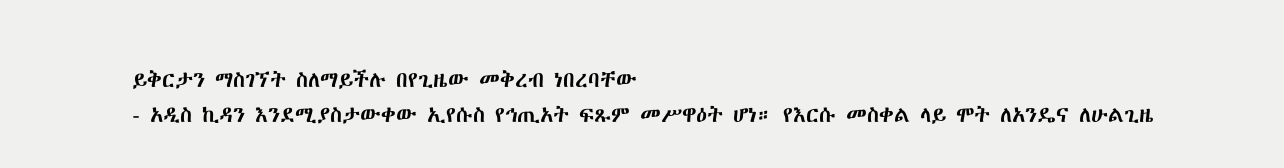ይቅርታን ማስገኘት ስለማይችሉ በየጊዜው መቅረብ ነበረባቸው
- አዲስ ኪዳን እንደሚያስታውቀው ኢየሱስ የኅጢአት ፍጹም መሥዋዕት ሆነ። የእርሱ መስቀል ላይ ሞት ለአንዴና ለሁልጊዜ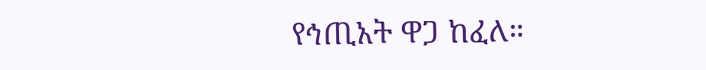የኅጢአት ዋጋ ከፈለ።